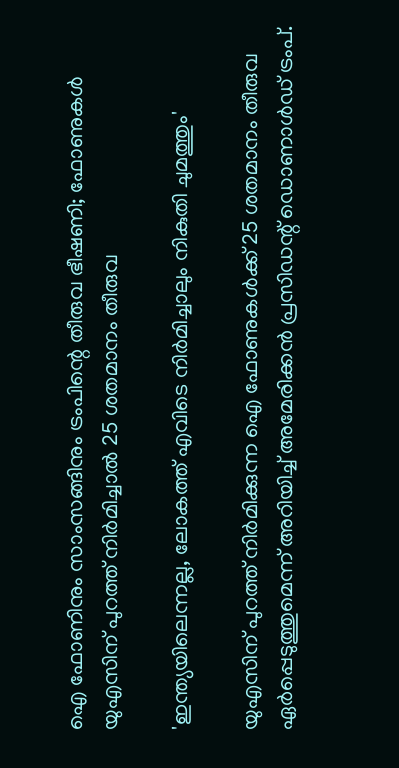ഐ ഫോണിനും സാംസങ്ങിനും ട്രംപിന്റെ തീരുവ ഭീഷണി; ഫോണുകൾ യുഎസിന് പുറത്ത് നിർമിച്ചാൽ 25 ശതമാനം തീരുവ

'ഇന്ത്യയിലെന്നല്ല, ലോകത്ത് എവിടെ നിർമിച്ചാലും നികുതി ചുമത്തും'

യുഎസിന് പുറത്ത് നിർമിക്കുന്ന ഐ ഫോണുകൾക്ക് 25 ശതമാനം തീരുവ ഏർപ്പെടുത്തുമെന്ന് അറിയിച്ച് അമേരിക്കൻ പ്രസിഡന്റ് ഡൊണാൾഡ് ട്രംപ്.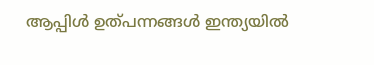ആപ്പിള്‍ ഉത്പന്നങ്ങള്‍ ഇന്ത്യയില്‍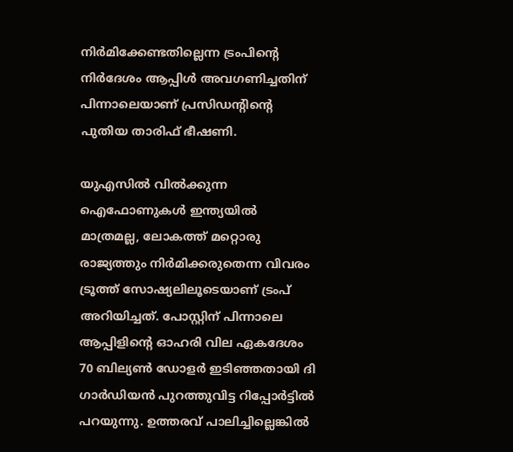നിര്‍മിക്കേണ്ടതില്ലെന്ന ട്രംപിന്റെ നിർദേശം ആപ്പിൾ അവഗണിച്ചതിന് പിന്നാലെയാണ് പ്രസിഡന്റിൻ്റെ പുതിയ താരിഫ് ഭീഷണി.

യുഎസിൽ വിൽക്കുന്ന ഐഫോണുകൾ ഇന്ത്യയിൽ മാത്രമല്ല, ലോകത്ത് മറ്റൊരു രാജ്യത്തും നിർമിക്കരുതെന്ന വിവരം ട്രൂത്ത് സോഷ്യലിലൂടെയാണ് ട്രംപ് അറിയിച്ചത്. പോസ്റ്റിന് പിന്നാലെ ആപ്പിളിന്റെ ഓഹരി വില ഏകദേശം 70 ബില്യൺ ഡോളർ ഇടിഞ്ഞതായി ദി ഗാർഡിയൻ പുറത്തുവിട്ട റിപ്പോർട്ടിൽ പറയുന്നു. ഉത്തരവ് പാലിച്ചില്ലെങ്കിൽ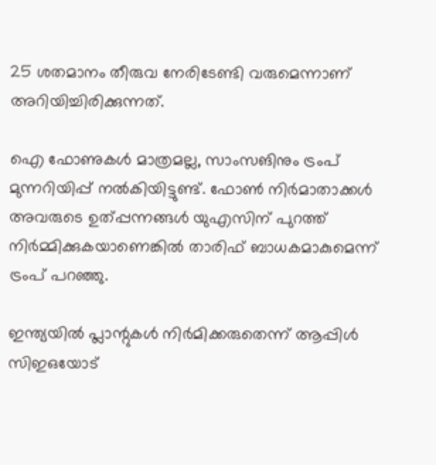25 ശതമാനം തീരുവ നേരിടേണ്ടി വരുമെന്നാണ് അറിയിച്ചിരിക്കുന്നത്.

ഐ ഫോണുകൾ മാത്രമല്ല, സാംസങിനും ട്രംപ് മുന്നറിയിപ്പ് നൽകിയിട്ടുണ്ട്. ഫോൺ നിർമാതാക്കൾ അവരുടെ ഉത്പ്പന്നങ്ങൾ യുഎസിന് പുറത്ത് നിർമ്മിക്കുകയാണെങ്കിൽ താരിഫ് ബാധകമാകുമെന്ന് ട്രംപ് പറഞ്ഞു.

ഇന്ത്യയിൽ പ്ലാന്റുകൾ നിർമിക്കരുതെന്ന് ആപ്പിൾ സിഇഒയോട്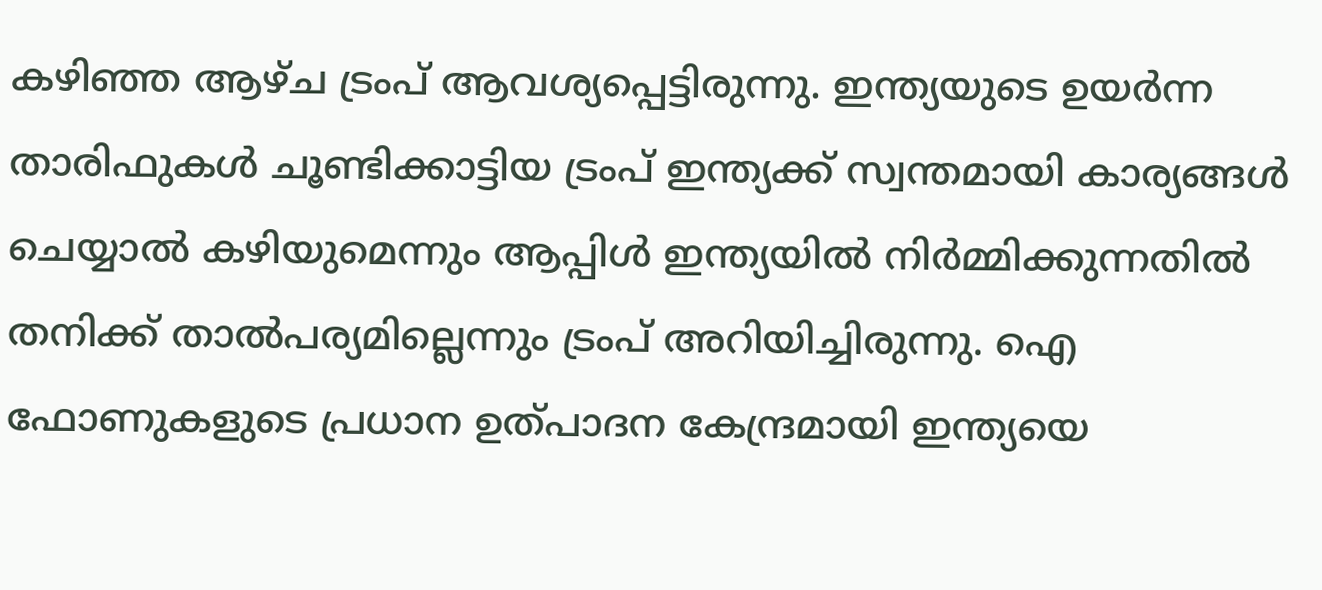കഴിഞ്ഞ ആഴ്ച ട്രംപ് ആവശ്യപ്പെട്ടിരുന്നു. ഇന്ത്യയുടെ ഉയർന്ന താരിഫുകൾ ചൂണ്ടിക്കാട്ടിയ ട്രംപ് ഇന്ത്യക്ക് സ്വന്തമായി കാര്യങ്ങൾ ചെയ്യാൽ കഴിയുമെന്നും ആപ്പിൾ ഇന്ത്യയിൽ നിർമ്മിക്കുന്നതിൽ തനിക്ക് താൽപര്യമില്ലെന്നും ട്രംപ് അറിയിച്ചിരുന്നു. ഐ ഫോണുകളുടെ പ്രധാന ഉത്പാദന കേന്ദ്രമായി ഇന്ത്യയെ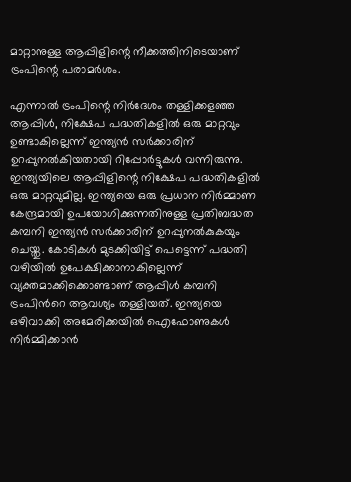മാറ്റാനുള്ള ആപ്പിളിന്റെ നീക്കത്തിനിടെയാണ് ട്രംപിന്റെ പരാമർശം.

എന്നാൽ ട്രംപിന്റെ നിർദേശം തള്ളിക്കളഞ്ഞ ആപ്പിൾ, നിക്ഷേപ പദ്ധതികളിൽ ഒരു മാറ്റവും ഉണ്ടാകില്ലെന്ന് ഇന്ത്യൻ സർക്കാരിന് ഉറപ്പുനൽകിയതായി റിപ്പോർട്ടുകൾ വന്നിരുന്നു. ഇന്ത്യയിലെ ആപ്പിളിന്റെ നിക്ഷേപ പദ്ധതികളിൽ ഒരു മാറ്റവുമില്ല. ഇന്ത്യയെ ഒരു പ്രധാന നിർമ്മാണ കേന്ദ്രമായി ഉപയോഗിക്കുന്നതിനുള്ള പ്രതിബദ്ധത കമ്പനി ഇന്ത്യൻ സർക്കാരിന് ഉറപ്പുനൽകുകയും ചെയ്തു. കോടികൾ മുടക്കിയിട്ട് പെട്ടെന്ന് പദ്ധതി വഴിയിൽ ഉപേക്ഷിക്കാനാകില്ലെന്ന് വ്യക്തമാക്കിക്കൊണ്ടാണ് ആപ്പിൾ കമ്പനി ട്രംപിന്‍റെ ആവശ്യം തള്ളിയത്. ഇന്ത്യയെ ഒഴിവാക്കി അമേരിക്കയിൽ ഐഫോണുകൾ നിർമ്മിക്കാൻ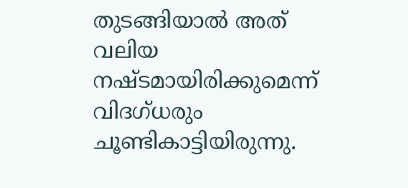തുടങ്ങിയാൽ അത് വലിയ നഷ്ടമായിരിക്കുമെന്ന് വിദഗ്ധരും ചൂണ്ടികാട്ടിയിരുന്നു.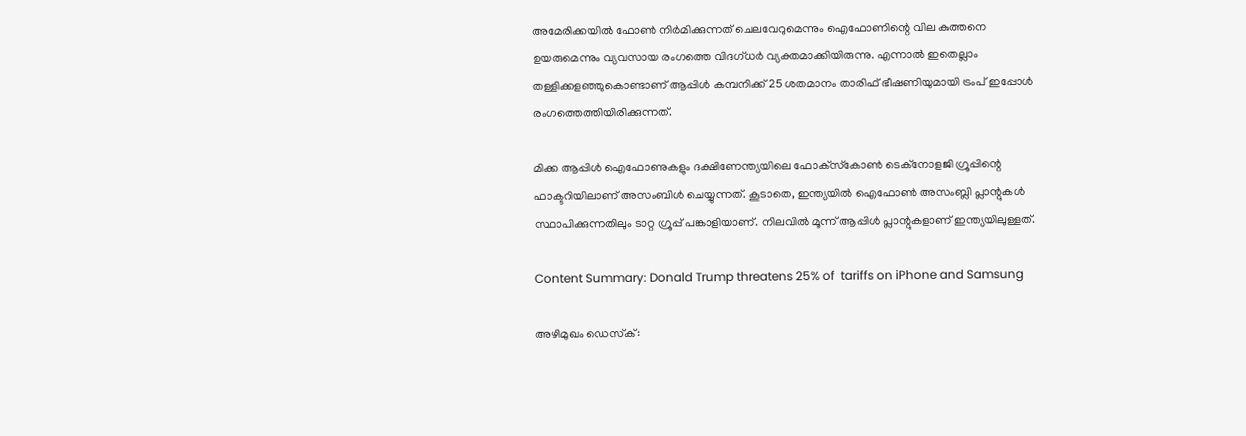അമേരിക്കയിൽ ഫോൺ നിർമിക്കുന്നത് ചെലവേറുമെന്നും ഐഫോണിന്റെ വില കുത്തനെ ഉയരുമെന്നും വ്യവസായ രംഗത്തെ വിദഗ്ധർ വ്യക്തമാക്കിയിരുന്നു. എന്നാൽ ഇതെല്ലാം തള്ളിക്കളഞ്ഞുകൊണ്ടാണ് ആപ്പിൾ കമ്പനിക്ക് 25 ശതമാനം താരിഫ് ഭീഷണിയുമായി ട്രംപ് ഇപ്പോൾ രംഗത്തെത്തിയിരിക്കുന്നത്.

മിക്ക ആപ്പിൾ ഐഫോണുകളും ദക്ഷിണേന്ത്യയിലെ ഫോക്‌സ്‌കോൺ ടെക്‌നോളജി ഗ്രൂപ്പിന്റെ ഫാക്ടറിയിലാണ് അസംബിൾ ചെയ്യുന്നത്. കൂടാതെ, ഇന്ത്യയിൽ ഐഫോൺ അസംബ്ലി പ്ലാന്റുകൾ സ്ഥാപിക്കുന്നതിലും ടാറ്റ ഗ്രൂപ്പ് പങ്കാളിയാണ്. നിലവിൽ മൂന്ന് ആപ്പിൾ പ്ലാന്റുകളാണ് ഇന്ത്യയിലുള്ളത്.

Content Summary: Donald Trump threatens 25% of  tariffs on iPhone and Samsung

അഴിമുഖം ഡെസ്‌ക്: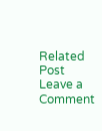Related Post
Leave a Comment